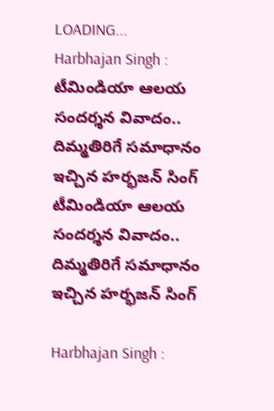LOADING...
Harbhajan Singh : టీమిండియా ఆలయ సందర్శన వివాదం.. దిమ్మతిరిగే సమాధానం ఇచ్చిన‌ హర్భజన్ సింగ్
టీమిండియా ఆలయ సందర్శన వివాదం.. దిమ్మతిరిగే సమాధానం ఇచ్చిన‌ హర్భజన్ సింగ్

Harbhajan Singh :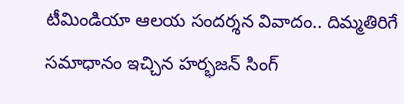టీమిండియా ఆలయ సందర్శన వివాదం.. దిమ్మతిరిగే సమాధానం ఇచ్చిన‌ హర్భజన్ సింగ్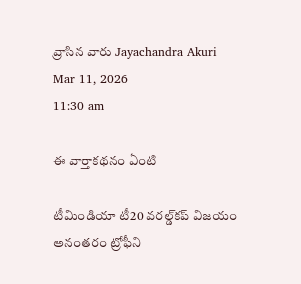వ్రాసిన వారు Jayachandra Akuri
Mar 11, 2026
11:30 am

ఈ వార్తాకథనం ఏంటి

టీమిండియా టీ20 వరల్డ్‌కప్ విజయం అనంతరం ట్రోఫీని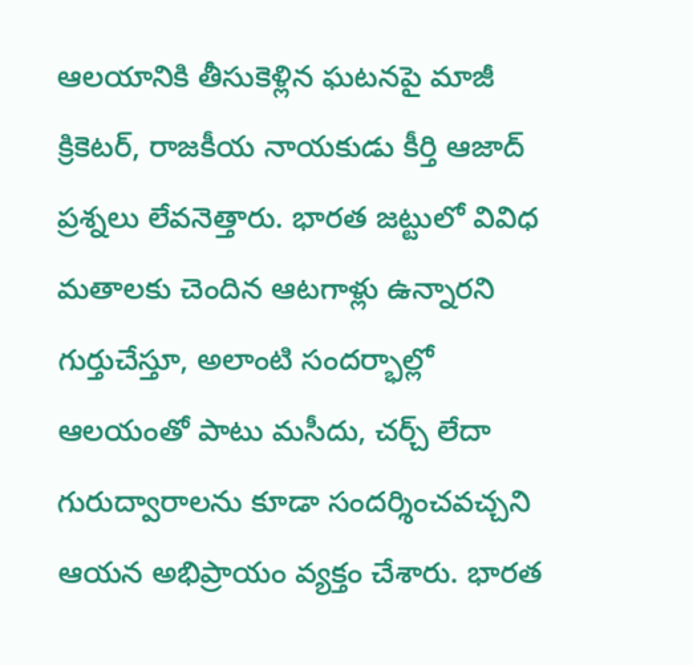ఆలయానికి తీసుకెళ్లిన ఘటనపై మాజీ క్రికెటర్, రాజకీయ నాయకుడు కీర్తి ఆజాద్ ప్రశ్నలు లేవనెత్తారు. భారత జట్టులో వివిధ మతాలకు చెందిన ఆటగాళ్లు ఉన్నారని గుర్తుచేస్తూ, అలాంటి సందర్భాల్లో ఆలయంతో పాటు మసీదు, చర్చ్ లేదా గురుద్వారాలను కూడా సందర్శించవచ్చని ఆయన అభిప్రాయం వ్యక్తం చేశారు. భారత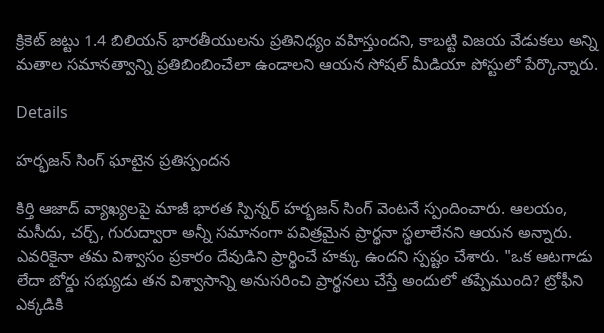క్రికెట్ జట్టు 1.4 బిలియన్ భారతీయులను ప్రతినిధ్యం వహిస్తుందని, కాబట్టి విజయ వేడుకలు అన్ని మతాల సమానత్వాన్ని ప్రతిబింబించేలా ఉండాలని ఆయన సోషల్ మీడియా పోస్టులో పేర్కొన్నారు.

Details

హర్భజన్ సింగ్ ఘాటైన ప్రతిస్పందన

కిర్తి ఆజాద్ వ్యాఖ్యలపై మాజీ భారత స్పిన్నర్ హర్భజన్ సింగ్ వెంటనే స్పందించారు. ఆలయం, మసీదు, చర్చ్, గురుద్వారా అన్నీ సమానంగా పవిత్రమైన ప్రార్థనా స్థలాలేనని ఆయన అన్నారు. ఎవరికైనా తమ విశ్వాసం ప్రకారం దేవుడిని ప్రార్థించే హక్కు ఉందని స్పష్టం చేశారు. "ఒక ఆటగాడు లేదా బోర్డు సభ్యుడు తన విశ్వాసాన్ని అనుసరించి ప్రార్థనలు చేస్తే అందులో తప్పేముంది? ట్రోఫీని ఎక్కడికి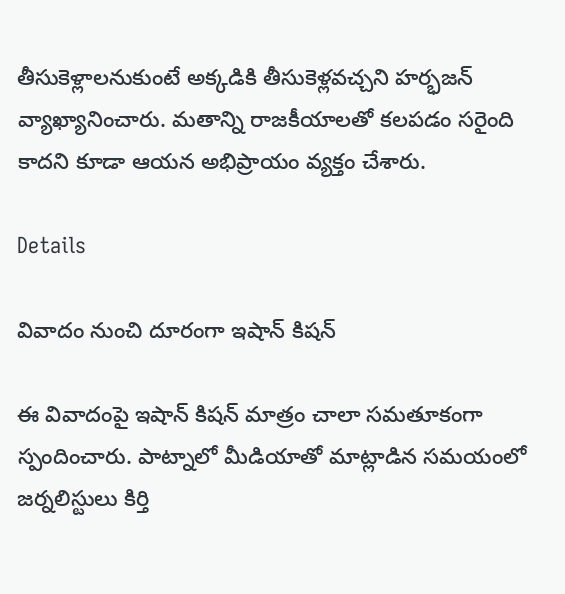తీసుకెళ్లాలనుకుంటే అక్కడికి తీసుకెళ్లవచ్చని హర్భజన్ వ్యాఖ్యానించారు. మతాన్ని రాజకీయాలతో కలపడం సరైంది కాదని కూడా ఆయన అభిప్రాయం వ్యక్తం చేశారు.

Details

వివాదం నుంచి దూరంగా ఇషాన్ కిషన్

ఈ వివాదంపై ఇషాన్ కిషన్ మాత్రం చాలా సమతూకంగా స్పందించారు. పాట్నాలో మీడియాతో మాట్లాడిన సమయంలో జర్నలిస్టులు కిర్తి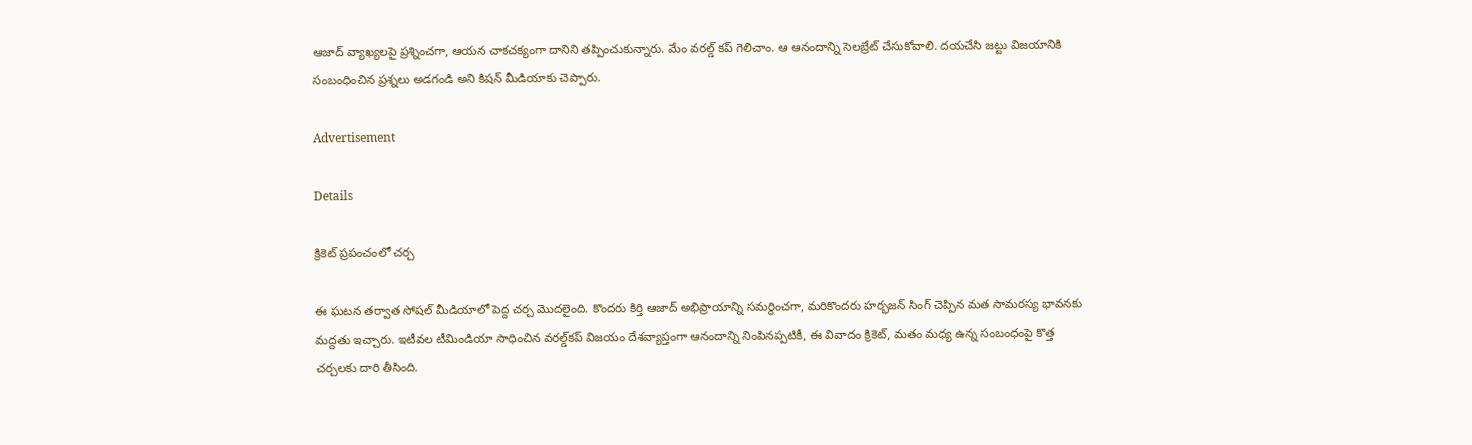ఆజాద్ వ్యాఖ్యలపై ప్రశ్నించగా, ఆయన చాకచక్యంగా దానిని తప్పించుకున్నారు. మేం వరల్డ్ కప్ గెలిచాం. ఆ ఆనందాన్ని సెలబ్రేట్ చేసుకోవాలి. దయచేసి జట్టు విజయానికి సంబంధించిన ప్రశ్నలు అడగండి అని కిషన్ మీడియాకు చెప్పారు.

Advertisement

Details

క్రికెట్ ప్రపంచంలో చర్చ

ఈ ఘటన తర్వాత సోషల్ మీడియాలో పెద్ద చర్చ మొదలైంది. కొందరు కిర్తి ఆజాద్ అభిప్రాయాన్ని సమర్థించగా, మరికొందరు హర్భజన్ సింగ్ చెప్పిన మత సామరస్య భావనకు మద్దతు ఇచ్చారు. ఇటీవల టీమిండియా సాధించిన వరల్డ్‌కప్ విజయం దేశవ్యాప్తంగా ఆనందాన్ని నింపినప్పటికీ, ఈ వివాదం క్రికెట్, మతం మధ్య ఉన్న సంబంధంపై కొత్త చర్చలకు దారి తీసింది.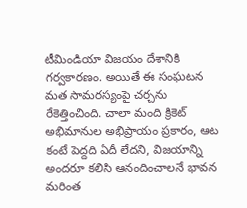టీమిండియా విజయం దేశానికి గర్వకారణం. అయితే ఈ సంఘటన మత సామరస్యంపై చర్చను రేకెత్తించింది. చాలా మంది క్రికెట్ అభిమానుల అభిప్రాయం ప్రకారం, ఆట కంటే పెద్దది ఏదీ లేదని, విజయాన్ని అందరూ కలిసి ఆనందించాలనే భావన మరింత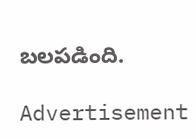బలపడింది.

Advertisement